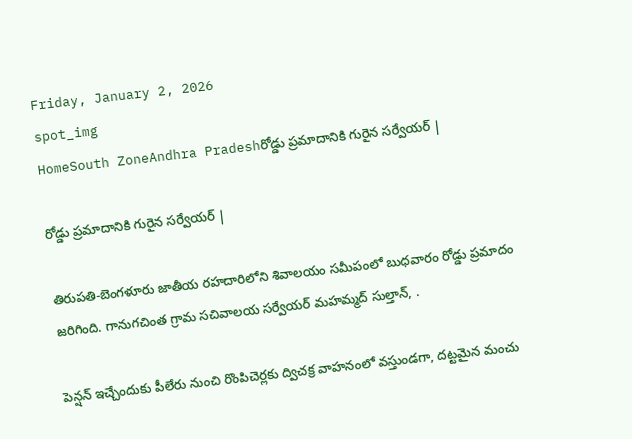Friday, January 2, 2026
spot_img
HomeSouth ZoneAndhra Pradeshరోడ్డు ప్రమాదానికి గురైన సర్వేయర్ |

రోడ్డు ప్రమాదానికి గురైన సర్వేయర్ |

తిరుపతి-బెంగళూరు జాతీయ రహదారిలోని శివాలయం సమీపంలో బుధవారం రోడ్డు ప్రమాదం జరిగింది. గానుగచింత గ్రామ సచివాలయ సర్వేయర్ మహమ్మద్ సుల్తాన్, .

పెన్షన్ ఇచ్చేందుకు పీలేరు నుంచి రొంపిచెర్లకు ద్విచక్ర వాహనంలో వస్తుండగా, దట్టమైన మంచు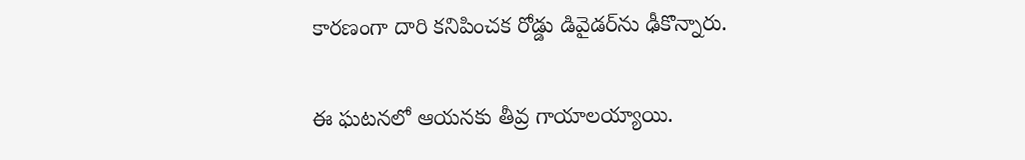కారణంగా దారి కనిపించక రోడ్డు డివైడర్‌ను ఢీకొన్నారు.

ఈ ఘటనలో ఆయనకు తీవ్ర గాయాలయ్యాయి.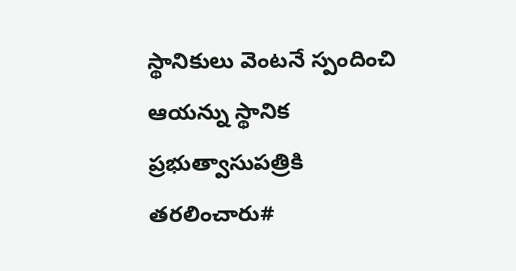స్థానికులు వెంటనే స్పందించి ఆయన్ను స్థానిక ప్రభుత్వాసుపత్రికి తరలించారు#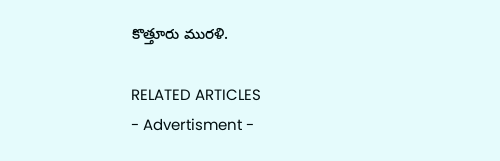కొత్తూరు మురళి.

RELATED ARTICLES
- Advertisment -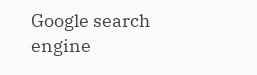Google search engine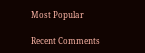Most Popular

Recent Comments